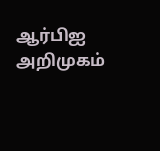ஆர்பிஐ அறிமுகம்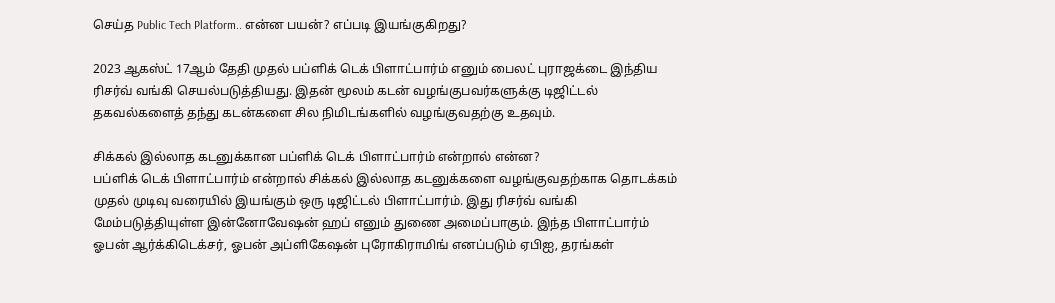செய்த Public Tech Platform.. என்ன பயன்? எப்படி இயங்குகிறது?

2023 ஆகஸ்ட் 17ஆம் தேதி முதல் பப்ளிக் டெக் பிளாட்பார்ம் எனும் பைலட் புராஜக்டை இந்திய ரிசர்வ் வங்கி செயல்படுத்தியது. இதன் மூலம் கடன் வழங்குபவர்களுக்கு டிஜிட்டல் தகவல்களைத் தந்து கடன்களை சில நிமிடங்களில் வழங்குவதற்கு உதவும்.

சிக்கல் இல்லாத கடனுக்கான பப்ளிக் டெக் பிளாட்பார்ம் என்றால் என்ன?
பப்ளிக் டெக் பிளாட்பார்ம் என்றால் சிக்கல் இல்லாத கடனுக்களை வழங்குவதற்காக தொடக்கம் முதல் முடிவு வரையில் இயங்கும் ஒரு டிஜிட்டல் பிளாட்பார்ம். இது ரிசர்வ் வங்கி மேம்படுத்தியுள்ள இன்னோவேஷன் ஹப் எனும் துணை அமைப்பாகும். இந்த பிளாட்பார்ம் ஓபன் ஆர்க்கிடெக்சர், ஓபன் அப்ளிகேஷன் புரோகிராமிங் எனப்படும் ஏபிஐ, தரங்கள்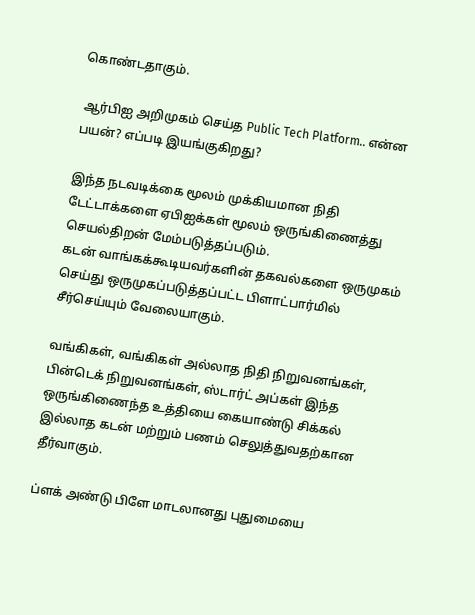கொண்டதாகும்.

 ஆர்பிஐ அறிமுகம் செய்த Public Tech Platform.. என்ன பயன்? எப்படி இயங்குகிறது?

இந்த நடவடிக்கை மூலம் முக்கியமான நிதி டேட்டாக்களை ஏபிஐக்கள் மூலம் ஒருங்கிணைத்து செயல்திறன் மேம்படுத்தப்படும்.
கடன் வாங்கக்கூடியவர்களின் தகவல்களை ஒருமுகம் செய்து ஒருமுகப்படுத்தப்பட்ட பிளாட்பார்மில் சீர்செய்யும் வேலையாகும்.

வங்கிகள், வங்கிகள் அல்லாத நிதி நிறுவனங்கள், பின்டெக் நிறுவனங்கள், ஸ்டார்ட் அப்கள் இந்த ஒருங்கிணைந்த உத்தியை கையாண்டு சிக்கல் இல்லாத கடன் மற்றும் பணம் செலுத்துவதற்கான தீர்வாகும்.

ப்ளக் அண்டு பிளே மாடலானது புதுமையை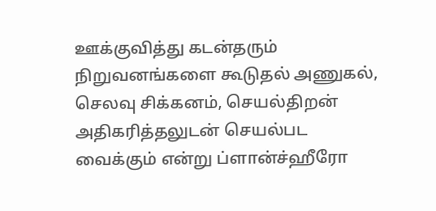ஊக்குவித்து கடன்தரும் நிறுவனங்களை கூடுதல் அணுகல், செலவு சிக்கனம், செயல்திறன் அதிகரித்தலுடன் செயல்பட வைக்கும் என்று ப்ளான்ச்ஹீரோ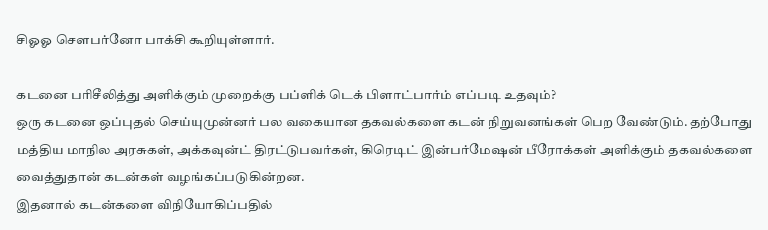சிஓஓ சௌபர்னோ பாக்சி கூறியுள்ளார்.

கடனை பரிசீலித்து அளிக்கும் முறைக்கு பப்ளிக் டெக் பிளாட்பார்ம் எப்படி உதவும்?
ஒரு கடனை ஒப்புதல் செய்யுமுன்னர் பல வகையான தகவல்களை கடன் நிறுவனங்கள் பெற வேண்டும். தற்போது மத்திய மாநில அரசுகள், அக்கவுன்ட் திரட்டுபவர்கள், கிரெடிட் இன்பர்மேஷன் பீரோக்கள் அளிக்கும் தகவல்களை வைத்துதான் கடன்கள் வழங்கப்படுகின்றன.
இதனால் கடன்களை விநியோகிப்பதில்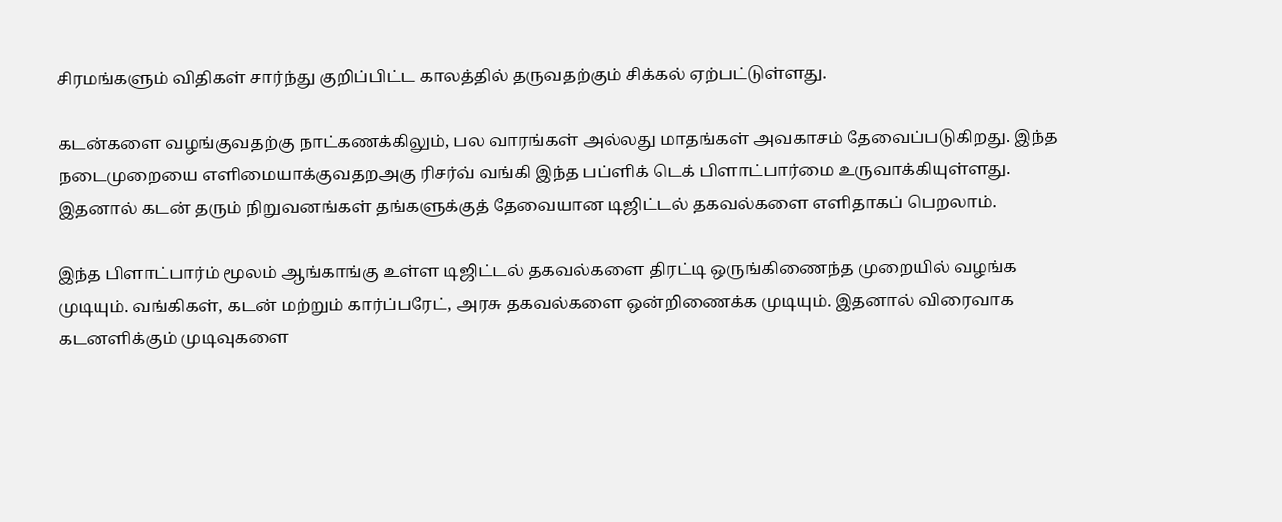சிரமங்களும் விதிகள் சார்ந்து குறிப்பிட்ட காலத்தில் தருவதற்கும் சிக்கல் ஏற்பட்டுள்ளது.

கடன்களை வழங்குவதற்கு நாட்கணக்கிலும், பல வாரங்கள் அல்லது மாதங்கள் அவகாசம் தேவைப்படுகிறது. இந்த நடைமுறையை எளிமையாக்குவதறஅகு ரிசர்வ் வங்கி இந்த பப்ளிக் டெக் பிளாட்பார்மை உருவாக்கியுள்ளது. இதனால் கடன் தரும் நிறுவனங்கள் தங்களுக்குத் தேவையான டிஜிட்டல் தகவல்களை எளிதாகப் பெறலாம்.

இந்த பிளாட்பார்ம் மூலம் ஆங்காங்கு உள்ள டிஜிட்டல் தகவல்களை திரட்டி ஒருங்கிணைந்த முறையில் வழங்க முடியும். வங்கிகள், கடன் மற்றும் கார்ப்பரேட், அரசு தகவல்களை ஒன்றிணைக்க முடியும். இதனால் விரைவாக கடனளிக்கும் முடிவுகளை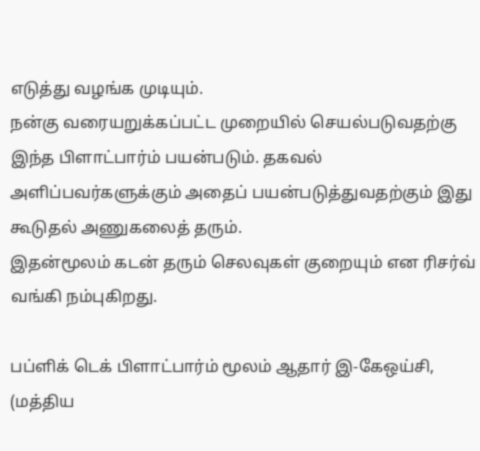எடுத்து வழங்க முடியும்.
நன்கு வரையறுக்கப்பட்ட முறையில் செயல்படுவதற்கு இந்த பிளாட்பார்ம் பயன்படும். தகவல் அளிப்பவர்களுக்கும் அதைப் பயன்படுத்துவதற்கும் இது கூடுதல் அணுகலைத் தரும்.
இதன்மூலம் கடன் தரும் செலவுகள் குறையும் என ரிசர்வ் வங்கி நம்புகிறது.

பப்ளிக் டெக் பிளாட்பார்ம் மூலம் ஆதார் இ-கேஒய்சி, (மத்திய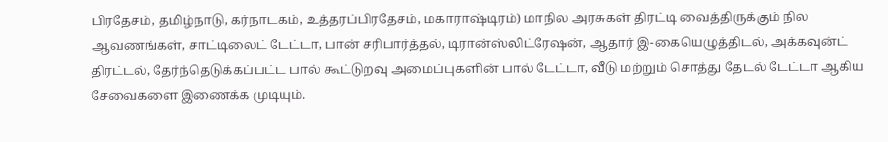பிரதேசம், தமிழ்நாடு, கர்நாடகம், உத்தரப்பிரதேசம், மகாராஷ்டிரம்) மாநில அரசுகள் திரட்டி வைத்திருக்கும் நில ஆவணங்கள், சாட்டிலைட் டேட்டா, பான் சரிபார்த்தல், டிரான்ஸ்லிட்ரேஷன், ஆதார் இ-கையெழுத்திடல், அக்கவுன்ட் திரட்டல், தேர்ந்தெடுக்கப்பட்ட பால் கூட்டுறவு அமைப்புகளின் பால் டேட்டா, வீடு மற்றும் சொத்து தேடல் டேட்டா ஆகிய சேவைகளை இணைக்க முடியும்.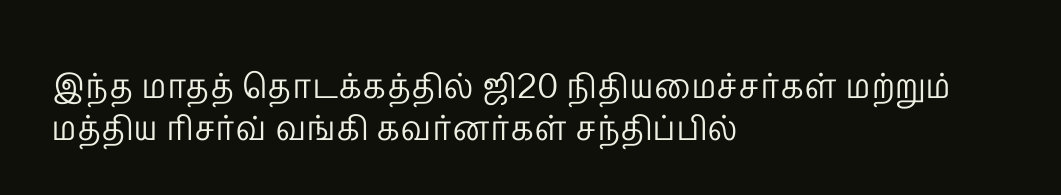இந்த மாதத் தொடக்கத்தில் ஜி20 நிதியமைச்சர்கள் மற்றும் மத்திய ரிசர்வ் வங்கி கவர்னர்கள் சந்திப்பில்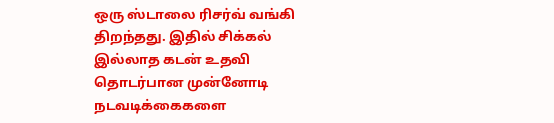ஒரு ஸ்டாலை ரிசர்வ் வங்கி திறந்தது. இதில் சிக்கல் இல்லாத கடன் உதவி தொடர்பான முன்னோடி நடவடிக்கைகளை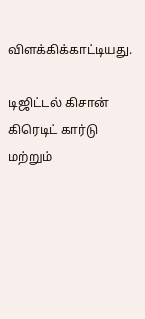விளக்கிக்காட்டியது.

டிஜிட்டல் கிசான் கிரெடிட் கார்டு மற்றும்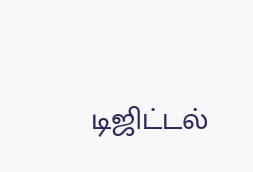டிஜிட்டல்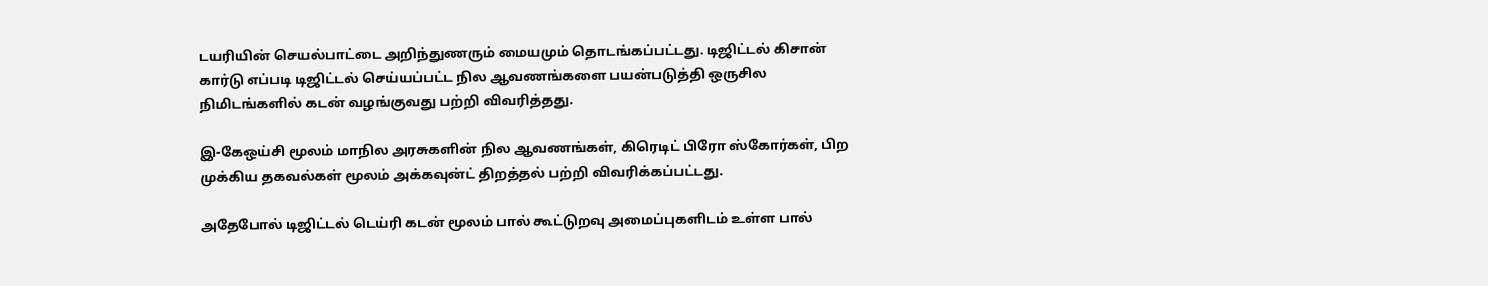டயரியின் செயல்பாட்டை அறிந்துணரும் மையமும் தொடங்கப்பட்டது. டிஜிட்டல் கிசான் கார்டு எப்படி டிஜிட்டல் செய்யப்பட்ட நில ஆவணங்களை பயன்படுத்தி ஒருசில நிமிடங்களில் கடன் வழங்குவது பற்றி விவரித்தது.

இ-கேஒய்சி மூலம் மாநில அரசுகளின் நில ஆவணங்கள், கிரெடிட் பிரோ ஸ்கோர்கள், பிற முக்கிய தகவல்கள் மூலம் அக்கவுன்ட் திறத்தல் பற்றி விவரிக்கப்பட்டது.

அதேபோல் டிஜிட்டல் டெய்ரி கடன் மூலம் பால் கூட்டுறவு அமைப்புகளிடம் உள்ள பால்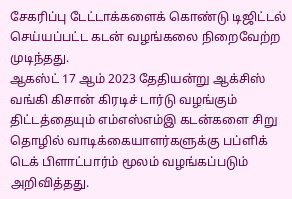சேகரிப்பு டேட்டாக்களைக் கொண்டு டிஜிட்டல் செய்யப்பட்ட கடன் வழங்கலை நிறைவேற்ற முடிந்தது.
ஆகஸ்ட் 17 ஆம் 2023 தேதியன்று ஆக்சிஸ் வங்கி கிசான் கிரடிச் டார்டு வழங்கும் திட்டத்தையும் எம்எஸ்எம்இ கடன்களை சிறு தொழில் வாடிக்கையாளர்களுக்கு பப்ளிக் டெக் பிளாட்பார்ம் மூலம் வழங்கப்படும் அறிவித்தது.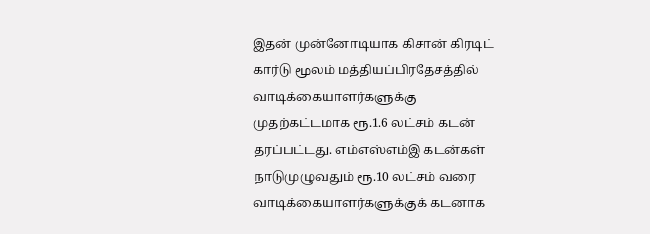இதன் முன்னோடியாக கிசான் கிரடிட் கார்டு மூலம் மத்தியப்பிரதேசத்தில் வாடிக்கையாளர்களுக்கு முதற்கட்டமாக ரூ.1.6 லட்சம் கடன் தரப்பட்டது. எம்எஸ்எம்இ கடன்கள் நாடுமுழுவதும் ரூ.10 லட்சம் வரை வாடிக்கையாளர்களுக்குக் கடனாக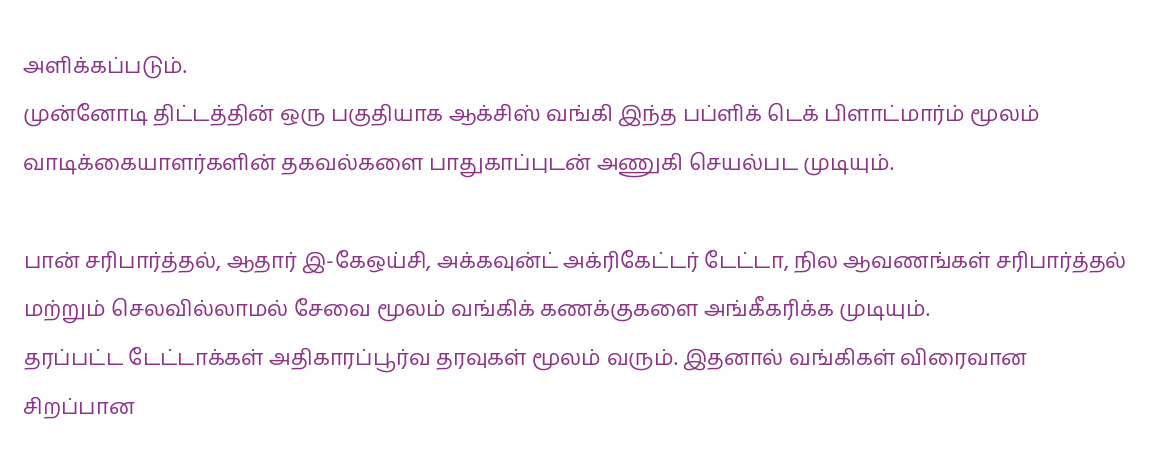அளிக்கப்படும்.
முன்னோடி திட்டத்தின் ஒரு பகுதியாக ஆக்சிஸ் வங்கி இந்த பப்ளிக் டெக் பிளாட்மார்ம் மூலம் வாடிக்கையாளர்களின் தகவல்களை பாதுகாப்புடன் அணுகி செயல்பட முடியும்.

பான் சரிபார்த்தல், ஆதார் இ-கேஒய்சி, அக்கவுன்ட் அக்ரிகேட்டர் டேட்டா, நில ஆவணங்கள் சரிபார்த்தல் மற்றும் செலவில்லாமல் சேவை மூலம் வங்கிக் கணக்குகளை அங்கீகரிக்க முடியும்.
தரப்பட்ட டேட்டாக்கள் அதிகாரப்பூர்வ தரவுகள் மூலம் வரும். இதனால் வங்கிகள் விரைவான சிறப்பான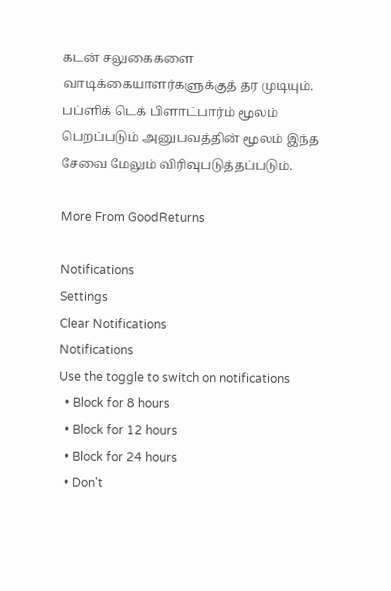கடன் சலுகைகளை வாடிக்கையாளர்களுக்குத் தர முடியும். பப்ளிக் டெக் பிளாட்பார்ம் மூலம் பெறப்படும் அனுபவத்தின் மூலம் இந்த சேவை மேலும் விரிவுபடுத்தப்படும்.

More From GoodReturns

Notifications
Settings
Clear Notifications
Notifications
Use the toggle to switch on notifications
  • Block for 8 hours
  • Block for 12 hours
  • Block for 24 hours
  • Don't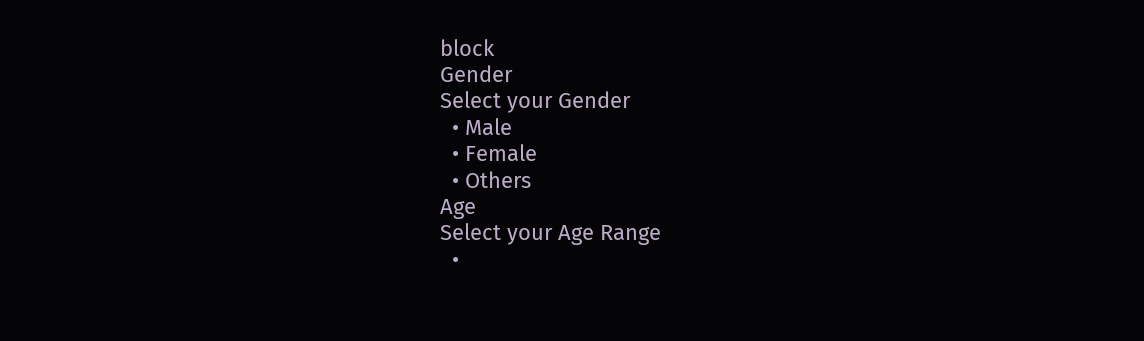block
Gender
Select your Gender
  • Male
  • Female
  • Others
Age
Select your Age Range
  •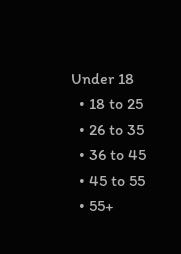Under 18
  • 18 to 25
  • 26 to 35
  • 36 to 45
  • 45 to 55
  • 55+